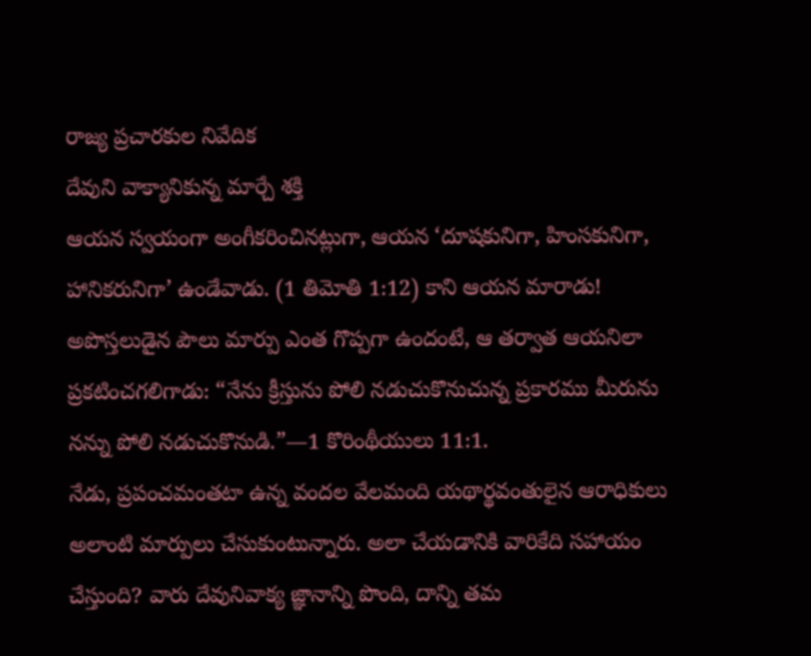రాజ్య ప్రచారకుల నివేదిక
దేవుని వాక్యానికున్న మార్చే శక్తి
ఆయన స్వయంగా అంగీకరించినట్లుగా, ఆయన ‘దూషకునిగా, హింసకునిగా, హానికరునిగా’ ఉండేవాడు. (1 తిమోతి 1:12) కాని ఆయన మారాడు! అపొస్తలుడైన పౌలు మార్పు ఎంత గొప్పగా ఉందంటే, ఆ తర్వాత ఆయనిలా ప్రకటించగలిగాడు: “నేను క్రీస్తును పోలి నడుచుకొనుచున్న ప్రకారము మీరును నన్ను పోలి నడుచుకొనుడి.”—1 కొరింథీయులు 11:1.
నేడు, ప్రపంచమంతటా ఉన్న వందల వేలమంది యథార్థవంతులైన ఆరాధికులు అలాంటి మార్పులు చేసుకుంటున్నారు. అలా చేయడానికి వారికేది సహాయం చేస్తుంది? వారు దేవునివాక్య జ్ఞానాన్ని పొంది, దాన్ని తమ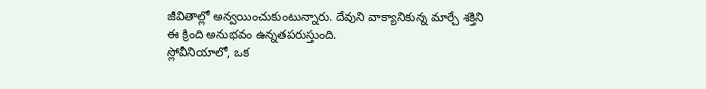జీవితాల్లో అన్వయించుకుంటున్నారు. దేవుని వాక్యానికున్న మార్చే శక్తిని ఈ క్రింది అనుభవం ఉన్నతపరుస్తుంది.
స్లోవీనియాలో, ఒక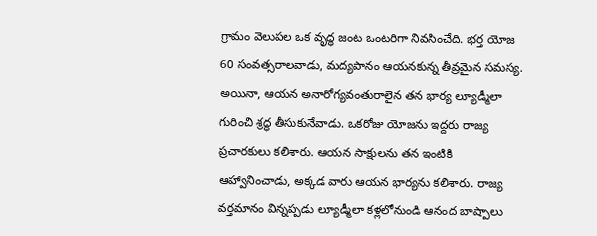గ్రామం వెలుపల ఒక వృద్ధ జంట ఒంటరిగా నివసించేది. భర్త యోజ 60 సంవత్సరాలవాడు, మద్యపానం ఆయనకున్న తీవ్రమైన సమస్య. అయినా, ఆయన అనారోగ్యవంతురాలైన తన భార్య ల్యూడ్మీలా గురించి శ్రద్ధ తీసుకునేవాడు. ఒకరోజు యోజను ఇద్దరు రాజ్య ప్రచారకులు కలిశారు. ఆయన సాక్షులను తన ఇంటికి ఆహ్వానించాడు, అక్కడ వారు ఆయన భార్యను కలిశారు. రాజ్య వర్తమానం విన్నప్పడు ల్యూడ్మీలా కళ్లలోనుండి ఆనంద బాష్పాలు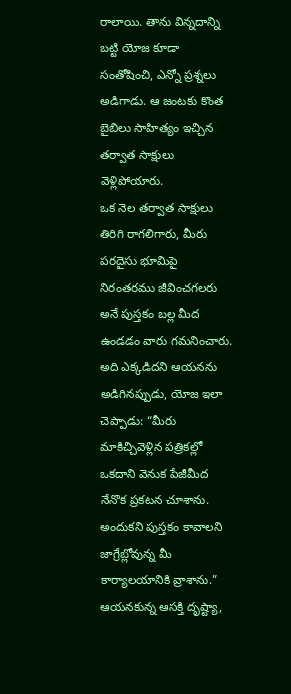రాలాయి. తాను విన్నదాన్ని బట్టి యోజ కూడా సంతోషించి, ఎన్నో ప్రశ్నలు అడిగాడు. ఆ జంటకు కొంత బైబిలు సాహిత్యం ఇచ్చిన తర్వాత సాక్షులు వెళ్లిపోయారు.
ఒక నెల తర్వాత సాక్షులు తిరిగి రాగలిగారు, మీరు పరదైసు భూమిపై నిరంతరము జీవించగలరు అనే పుస్తకం బల్ల మీద ఉండడం వారు గమనించారు. అది ఎక్కడిదని ఆయనను అడిగినప్పుడు, యోజ ఇలా చెప్పాడు: “మీరు మాకిచ్చివెళ్లిన పత్రికల్లో ఒకదాని వెనుక పేజీమీద నేనొక ప్రకటన చూశాను. అందుకని పుస్తకం కావాలని జాగ్రేబ్లోవున్న మీ కార్యాలయానికి వ్రాశాను.” ఆయనకున్న ఆసక్తి దృష్ట్యా,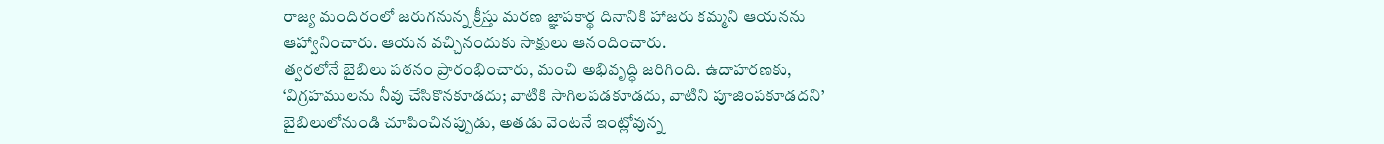రాజ్య మందిరంలో జరుగనున్న క్రీస్తు మరణ జ్ఞాపకార్థ దినానికి హాజరు కమ్మని ఆయనను ఆహ్వానించారు. ఆయన వచ్చినందుకు సాక్షులు ఆనందించారు.
త్వరలోనే బైబిలు పఠనం ప్రారంభించారు, మంచి అభివృద్ధి జరిగింది. ఉదాహరణకు, ‘విగ్రహములను నీవు చేసికొనకూడదు; వాటికి సాగిలపడకూడదు, వాటిని పూజింపకూడదని’ బైబిలులోనుండి చూపించినప్పుడు, అతడు వెంటనే ఇంట్లోవున్న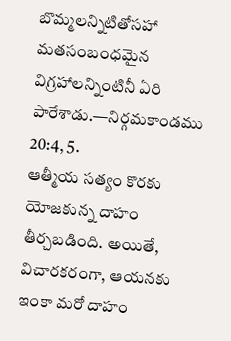బొమ్మలన్నిటితోసహా మతసంబంధమైన విగ్రహాలన్నింటినీ ఏరి పారేశాడు.—నిర్గమకాండము 20:4, 5.
ఆత్మీయ సత్యం కొరకు యోజకున్న దాహం తీర్చబడింది. అయితే, విచారకరంగా, ఆయనకు ఇంకా మరో దాహం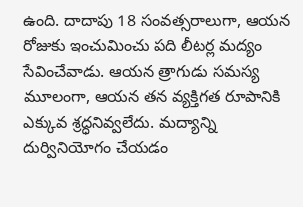ఉంది. దాదాపు 18 సంవత్సరాలుగా, ఆయన రోజుకు ఇంచుమించు పది లీటర్ల మద్యం సేవించేవాడు. ఆయన త్రాగుడు సమస్య మూలంగా, ఆయన తన వ్యక్తిగత రూపానికి ఎక్కువ శ్రద్ధనివ్వలేదు. మద్యాన్ని దుర్వినియోగం చేయడం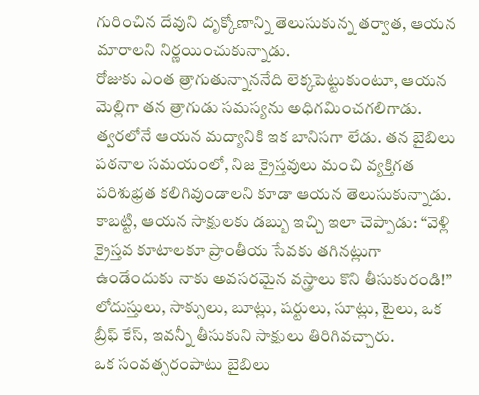గురించిన దేవుని దృక్కోణాన్ని తెలుసుకున్న తర్వాత, ఆయన మారాలని నిర్ణయించుకున్నాడు.
రోజుకు ఎంత త్రాగుతున్నాననేది లెక్కపెట్టుకుంటూ, ఆయన మెల్లిగా తన త్రాగుడు సమస్యను అధిగమించగలిగాడు. త్వరలోనే ఆయన మద్యానికి ఇక బానిసగా లేడు. తన బైబిలు పఠనాల సమయంలో, నిజ క్రైస్తవులు మంచి వ్యక్తిగత పరిశుభ్రత కలిగివుండాలని కూడా ఆయన తెలుసుకున్నాడు. కాబట్టి, ఆయన సాక్షులకు డబ్బు ఇచ్చి ఇలా చెప్పాడు: “వెళ్లి క్రైస్తవ కూటాలకూ ప్రాంతీయ సేవకు తగినట్లుగా ఉండేందుకు నాకు అవసరమైన వస్త్రాలు కొని తీసుకురండి!” లోదుస్తులు, సాక్సులు, బూట్లు, షర్టులు, సూట్లు, టైలు, ఒక బ్రీఫ్ కేస్, ఇవన్నీ తీసుకుని సాక్షులు తిరిగివచ్చారు.
ఒక సంవత్సరంపాటు బైబిలు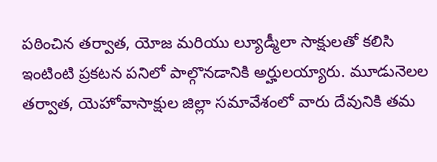పఠించిన తర్వాత, యోజ మరియు ల్యూడ్మీలా సాక్షులతో కలిసి ఇంటింటి ప్రకటన పనిలో పాల్గొనడానికి అర్హులయ్యారు. మూడునెలల తర్వాత, యెహోవాసాక్షుల జిల్లా సమావేశంలో వారు దేవునికి తమ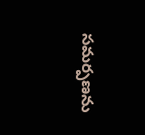సమర్పణను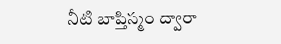నీటి బాప్తిస్మం ద్వారా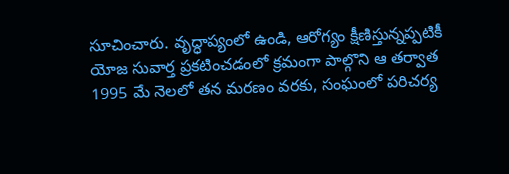సూచించారు. వృద్ధాప్యంలో ఉండి, ఆరోగ్యం క్షీణిస్తున్నప్పటికీ యోజ సువార్త ప్రకటించడంలో క్రమంగా పాల్గొని ఆ తర్వాత 1995 మే నెలలో తన మరణం వరకు, సంఘంలో పరిచర్య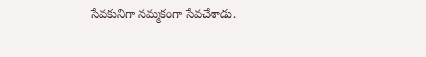సేవకునిగా నమ్మకంగా సేవచేశాడు.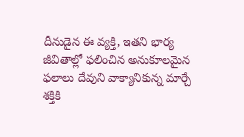దీనుడైన ఈ వ్యక్తి, ఇతని భార్య జీవితాల్లో ఫలించిన అనుకూలమైన ఫలాలు దేవుని వాక్యానికున్న మార్చే శక్తికి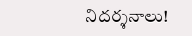నిదర్శనాలు!